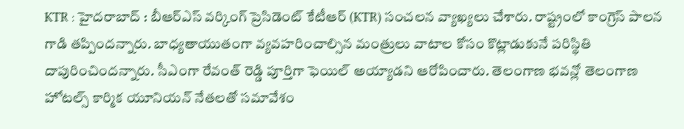KTR : హైదరాబాద్ : బీఆర్ఎస్ వర్కింగ్ ప్రెసిడెంట్ కేటీఆర్ (KTR) సంచలన వ్యాఖ్యలు చేశారు. రాష్ట్రంలో కాంగ్రెస్ పాలన గాడి తప్పిందన్నారు. బాధ్యతాయుతంగా వ్యవహరించాల్సిన మంత్రులు వాటాల కోసం కొట్లాడుకునే పరిస్థితి దాపురించిందన్నారు. సీఎంగా రేవంత్ రెడ్డి పూర్తిగా ఫెయిల్ అయ్యాడని ఆరోపించారు. తెలంగాణ భవన్లో తెలంగాణ హోటల్స్ కార్మిక యూనియన్ నేతలతో సమావేశం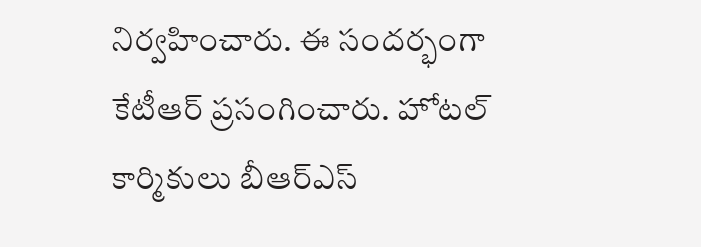నిర్వహించారు. ఈ సందర్భంగా కేటీఆర్ ప్రసంగించారు. హోటల్ కార్మికులు బీఆర్ఎస్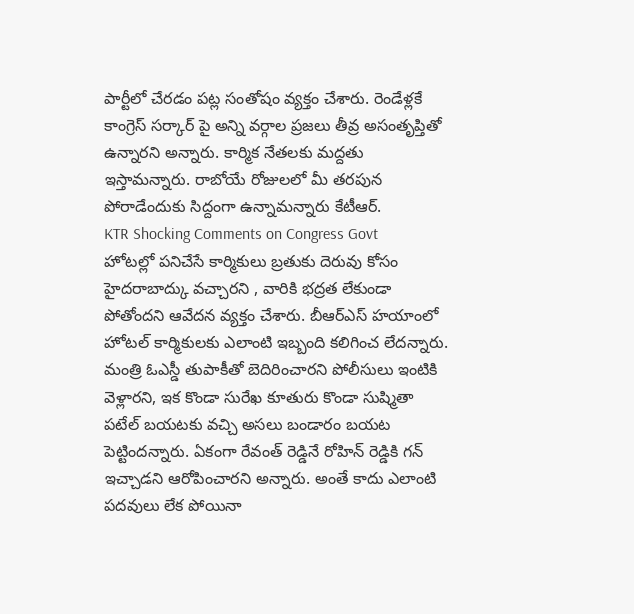పార్టీలో చేరడం పట్ల సంతోషం వ్యక్తం చేశారు. రెండేళ్లకే కాంగ్రెస్ సర్కార్ పై అన్ని వర్గాల ప్రజలు తీవ్ర అసంతృప్తితో ఉన్నారని అన్నారు. కార్మిక నేతలకు మద్దతు ఇస్తామన్నారు. రాబోయే రోజులలో మీ తరపున పోరాడేందుకు సిద్దంగా ఉన్నామన్నారు కేటీఆర్.
KTR Shocking Comments on Congress Govt
హోటల్లో పనిచేసే కార్మికులు బ్రతుకు దెరువు కోసం హైదరాబాద్కు వచ్చారని , వారికి భద్రత లేకుండా పోతోందని ఆవేదన వ్యక్తం చేశారు. బీఆర్ఎస్ హయాంలో హోటల్ కార్మికులకు ఎలాంటి ఇబ్బంది కలిగించ లేదన్నారు. మంత్రి ఓఎస్డీ తుపాకీతో బెదిరించారని పోలీసులు ఇంటికి వెళ్లారని, ఇక కొండా సురేఖ కూతురు కొండా సుష్మితా పటేల్ బయటకు వచ్చి అసలు బండారం బయట పెట్టిందన్నారు. ఏకంగా రేవంత్ రెడ్డినే రోహిన్ రెడ్డికి గన్ ఇచ్చాడని ఆరోపించారని అన్నారు. అంతే కాదు ఎలాంటి పదవులు లేక పోయినా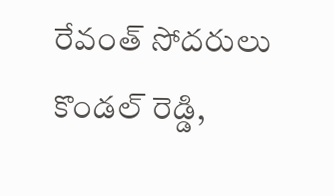రేవంత్ సోదరులు కొండల్ రెడ్డి,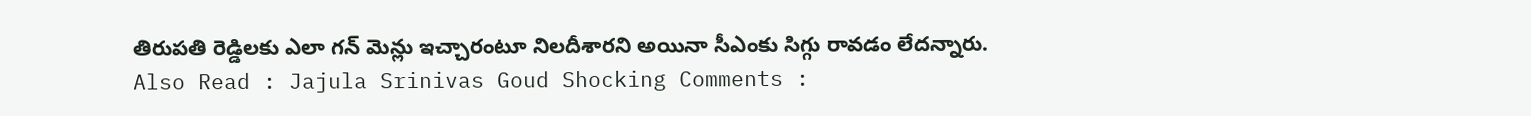తిరుపతి రెడ్డిలకు ఎలా గన్ మెన్లు ఇచ్చారంటూ నిలదీశారని అయినా సీఎంకు సిగ్గు రావడం లేదన్నారు.
Also Read : Jajula Srinivas Goud Shocking Comments :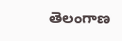తెలంగాణ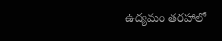ఉద్యమం తరహాలో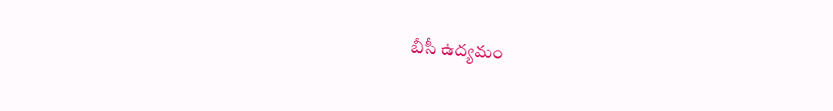బీసీ ఉద్యమం